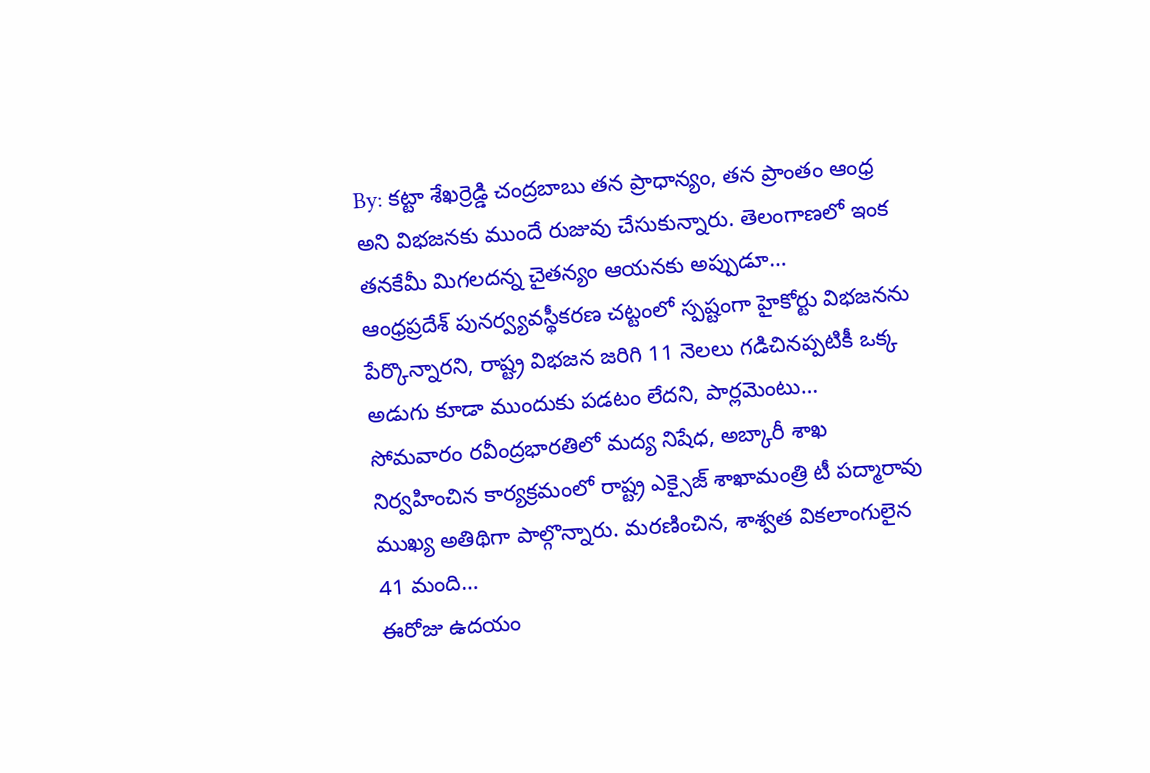By: కట్టా శేఖర్రెడ్డి చంద్రబాబు తన ప్రాధాన్యం, తన ప్రాంతం ఆంధ్ర అని విభజనకు ముందే రుజువు చేసుకున్నారు. తెలంగాణలో ఇంక తనకేమీ మిగలదన్న చైతన్యం ఆయనకు అప్పుడూ…
ఆంధ్రప్రదేశ్ పునర్వ్యవస్థీకరణ చట్టంలో స్పష్టంగా హైకోర్టు విభజనను పేర్కొన్నారని, రాష్ట్ర విభజన జరిగి 11 నెలలు గడిచినప్పటికీ ఒక్క అడుగు కూడా ముందుకు పడటం లేదని, పార్లమెంటు…
సోమవారం రవీంద్రభారతిలో మద్య నిషేధ, అబ్కారీ శాఖ నిర్వహించిన కార్యక్రమంలో రాష్ట్ర ఎక్సైజ్ శాఖామంత్రి టీ పద్మారావు ముఖ్య అతిథిగా పాల్గొన్నారు. మరణించిన, శాశ్వత వికలాంగులైన 41 మంది…
ఈరోజు ఉదయం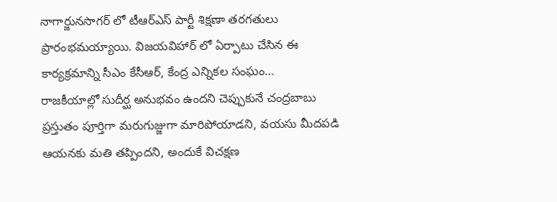నాగార్జునసాగర్ లో టీఆర్ఎస్ పార్టీ శిక్షణా తరగతులు ప్రారంభమయ్యాయి. విజయవిహార్ లో ఏర్పాటు చేసిన ఈ కార్యక్రమాన్ని సీఎం కేసీఆర్, కేంద్ర ఎన్నికల సంఘం…
రాజకీయాల్లో సుదీర్ఘ అనుభవం ఉందని చెప్పుకునే చంద్రబాబు ప్రస్తుతం పూర్తిగా మరుగుజ్జుగా మారిపోయాడని, వయసు మీదపడి ఆయనకు మతి తప్పిందని, అందుకే విచక్షణ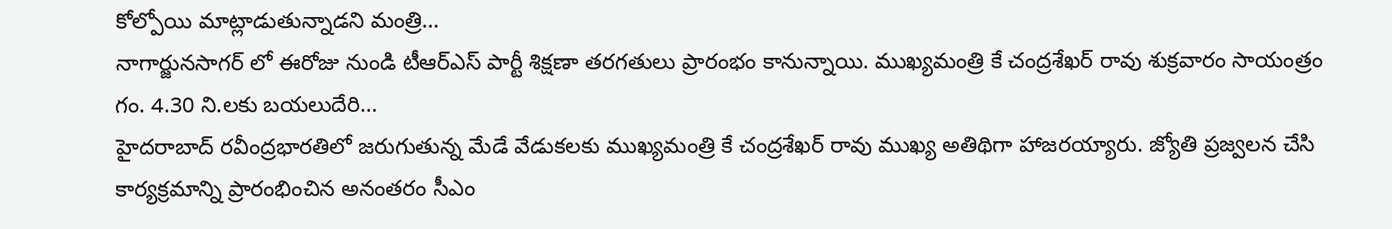కోల్పోయి మాట్లాడుతున్నాడని మంత్రి…
నాగార్జునసాగర్ లో ఈరోజు నుండి టీఆర్ఎస్ పార్టీ శిక్షణా తరగతులు ప్రారంభం కానున్నాయి. ముఖ్యమంత్రి కే చంద్రశేఖర్ రావు శుక్రవారం సాయంత్రం గం. 4.30 ని.లకు బయలుదేరి…
హైదరాబాద్ రవీంద్రభారతిలో జరుగుతున్న మేడే వేడుకలకు ముఖ్యమంత్రి కే చంద్రశేఖర్ రావు ముఖ్య అతిథిగా హాజరయ్యారు. జ్యోతి ప్రజ్వలన చేసి కార్యక్రమాన్ని ప్రారంభించిన అనంతరం సీఎం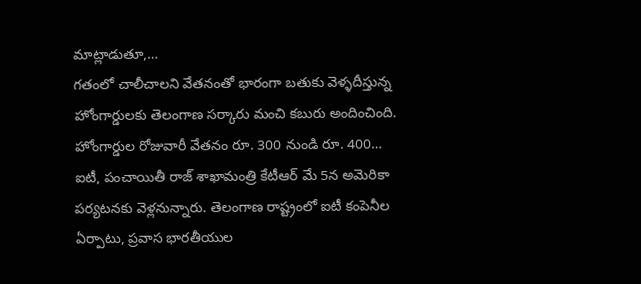మాట్లాడుతూ,…
గతంలో చాలీచాలని వేతనంతో భారంగా బతుకు వెళ్ళదీస్తున్న హోంగార్డులకు తెలంగాణ సర్కారు మంచి కబురు అందించింది. హోంగార్డుల రోజువారీ వేతనం రూ. 300 నుండి రూ. 400…
ఐటీ, పంచాయితీ రాజ్ శాఖామంత్రి కేటీఆర్ మే 5న అమెరికా పర్యటనకు వెళ్లనున్నారు. తెలంగాణ రాష్ట్రంలో ఐటీ కంపెనీల ఏర్పాటు, ప్రవాస భారతీయుల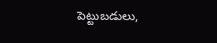పెట్టుబడులు,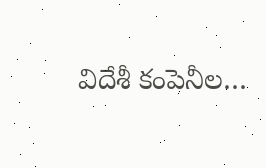విదేశీ కంపెనీల…